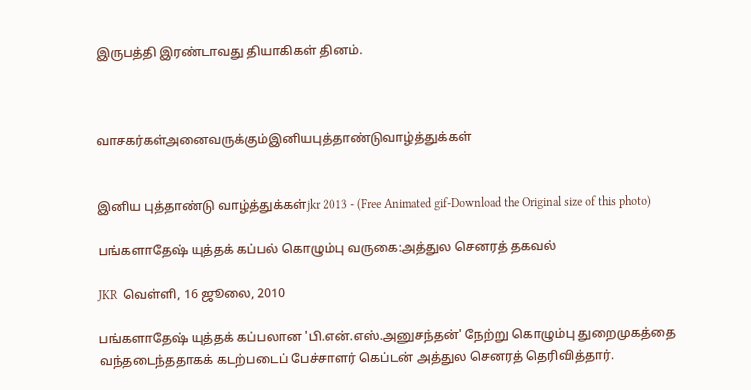இருபத்தி இரண்டாவது தியாகிகள் தினம்.



வாசகர்கள்அனைவருக்கும்இனியபுத்தாண்டுவாழ்த்துக்கள்


இனிய புத்தாண்டு வாழ்த்துக்கள்jkr 2013 - (Free Animated gif-Download the Original size of this photo)

பங்களாதேஷ் யுத்தக் கப்பல் கொழும்பு வருகை:அத்துல செனரத் தகவல்

JKR  வெள்ளி, 16 ஜூலை, 2010

பங்களாதேஷ் யுத்தக் கப்பலான 'பி.என்.எஸ்.அனுசந்தன்' நேற்று கொழும்பு துறைமுகத்தை வந்தடைந்ததாகக் கடற்படைப் பேச்சாளர் கெப்டன் அத்துல செனரத் தெரிவித்தார்.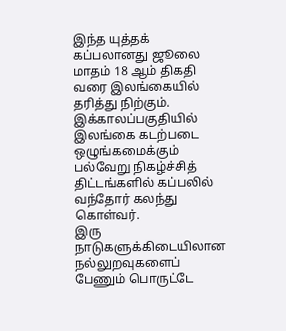இந்த யுத்தக் கப்பலானது ஜூலை மாதம் 18 ஆம் திகதி வரை இலங்கையில் தரித்து நிற்கும். இக்காலப்பகுதியில் இலங்கை கடற்படை ஒழுங்கமைக்கும் பல்வேறு நிகழ்ச்சித் திட்டங்களில் கப்பலில் வந்தோர் கலந்து கொள்வர்.
இரு நாடுகளுக்கிடையிலான நல்லுறவுகளைப் பேணும் பொருட்டே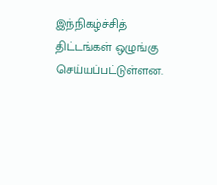இந்நிகழ்ச்சித் திட்டங்கள் ஒழுங்கு செய்யப்பட்டுள்ளன.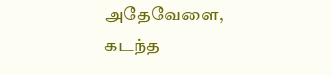அதேவேளை, கடந்த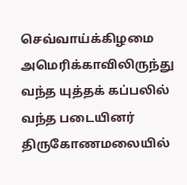செவ்வாய்க்கிழமை அமெரிக்காவிலிருந்து வந்த யுத்தக் கப்பலில் வந்த படையினர் திருகோணமலையில்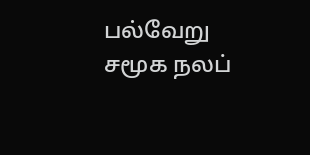பல்வேறு சமூக நலப்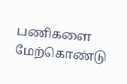பணிகளை மேற்கொண்டு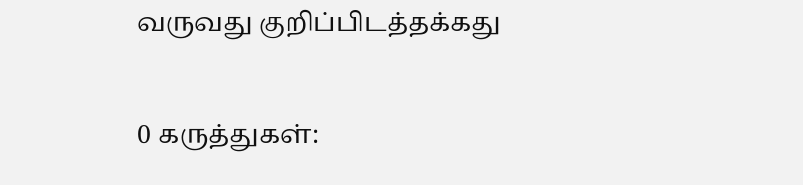வருவது குறிப்பிடத்தக்கது

0 கருத்துகள்: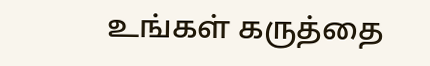உங்கள் கருத்தை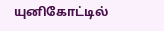யுனிகோட்டில்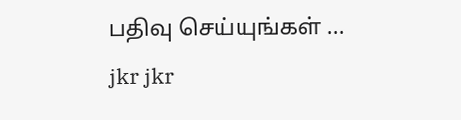பதிவு செய்யுங்கள் ...
jkr jkr